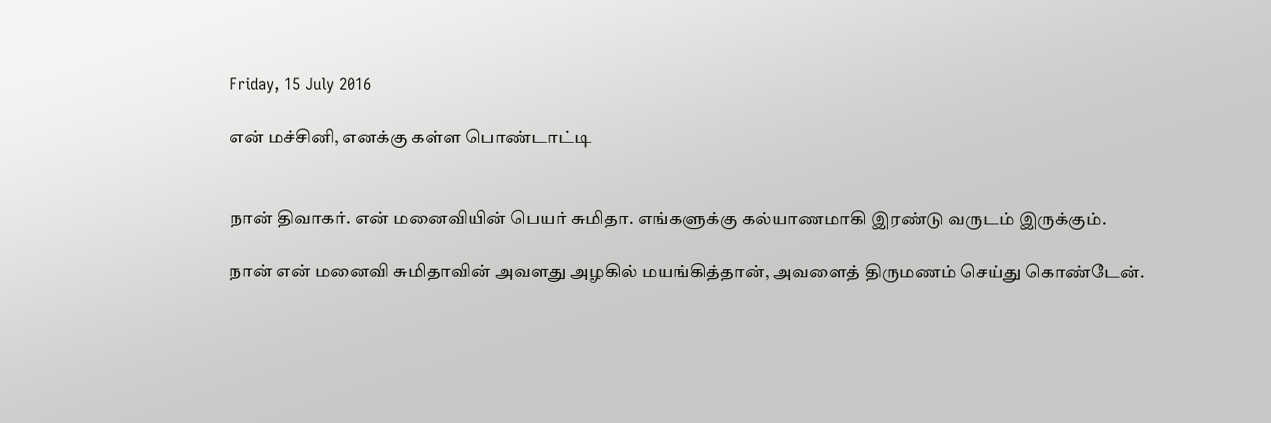Friday, 15 July 2016

என் மச்சினி, எனக்கு கள்ள பொண்டாட்டி


நான் திவாகர். என் மனைவியின் பெயர் சுமிதா. எங்களுக்கு கல்யாணமாகி இரண்டு வருடம் இருக்கும்.

நான் என் மனைவி சுமிதாவின் அவளது அழகில் மயங்கித்தான், அவளைத் திருமணம் செய்து கொண்டேன்.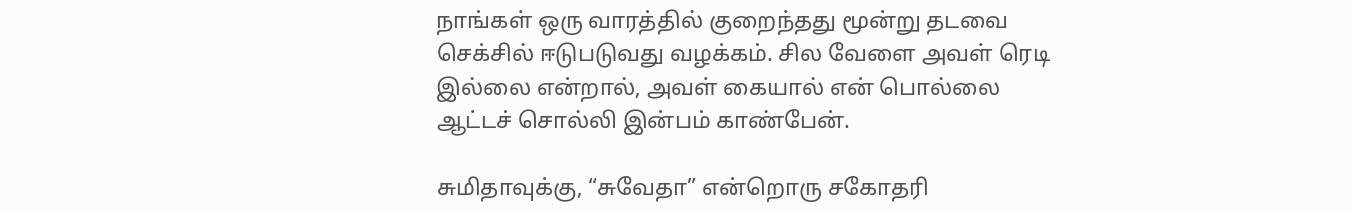நாங்கள் ஒரு வாரத்தில் குறைந்தது மூன்று தடவை செக்சில் ஈடுபடுவது வழக்கம். சில வேளை அவள் ரெடி இல்லை என்றால், அவள் கையால் என் பொல்லை ஆட்டச் சொல்லி இன்பம் காண்பேன்.

சுமிதாவுக்கு, “சுவேதா” என்றொரு சகோதரி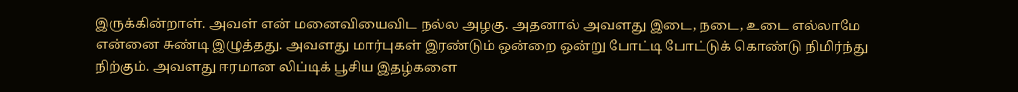இருக்கின்றாள். அவள் என் மனைவியைவிட நல்ல அழகு. அதனால் அவளது இடை, நடை, உடை எல்லாமே என்னை சுண்டி இழுத்தது. அவளது மார்புகள் இரண்டும் ஒன்றை ஒன்று போட்டி போட்டுக் கொண்டு நிமிர்ந்து நிற்கும். அவளது ஈரமான லிப்டிக் பூசிய இதழ்களை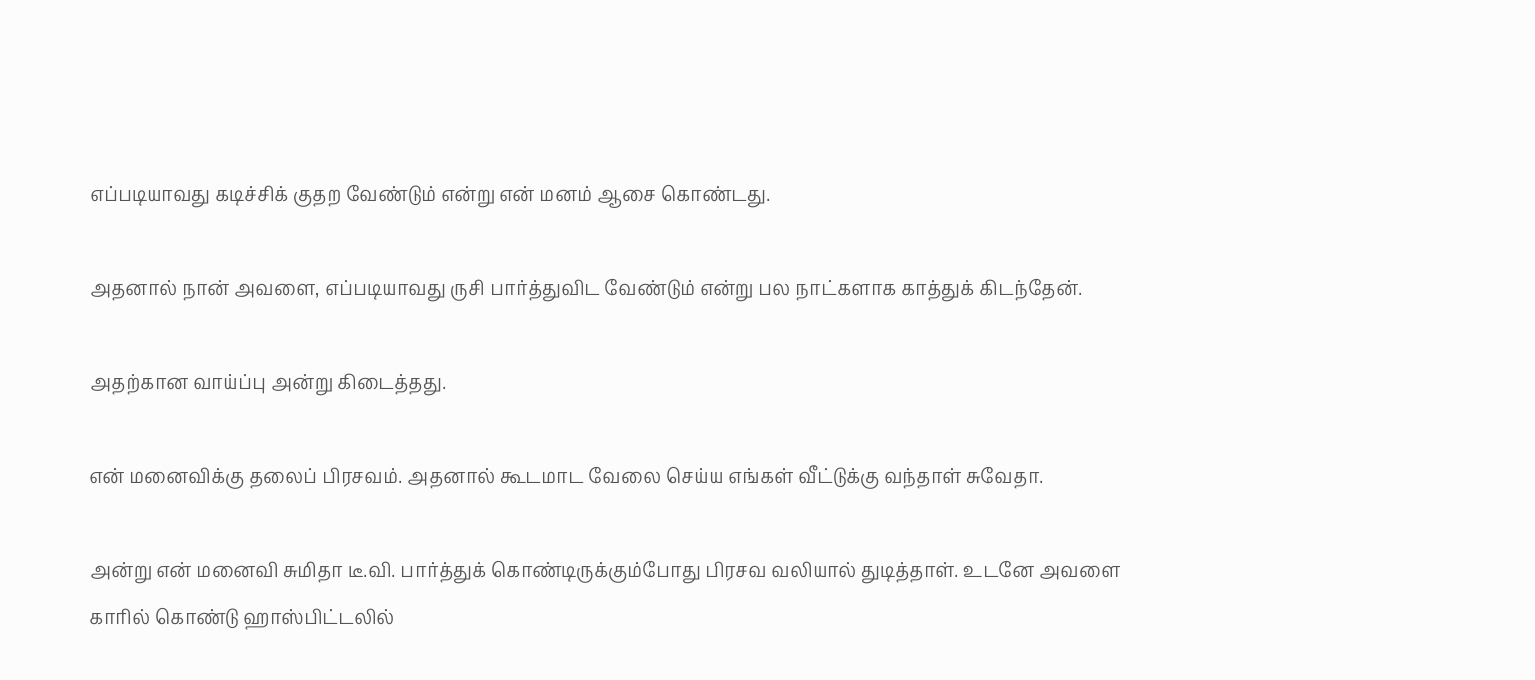எப்படியாவது கடிச்சிக் குதற வேண்டும் என்று என் மனம் ஆசை கொண்டது.

அதனால் நான் அவளை, எப்படியாவது ருசி பார்த்துவிட வேண்டும் என்று பல நாட்களாக காத்துக் கிடந்தேன்.

அதற்கான வாய்ப்பு அன்று கிடைத்தது.

என் மனைவிக்கு தலைப் பிரசவம். அதனால் கூடமாட வேலை செய்ய எங்கள் வீட்டுக்கு வந்தாள் சுவேதா.

அன்று என் மனைவி சுமிதா டீ.வி. பார்த்துக் கொண்டிருக்கும்போது பிரசவ வலியால் துடித்தாள். உடனே அவளை காரில் கொண்டு ஹாஸ்பிட்டலில்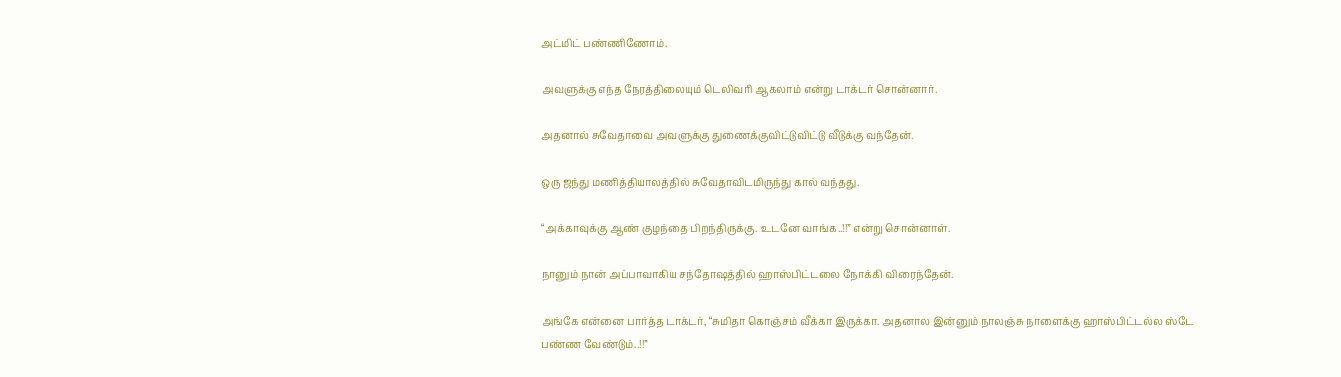அட்மிட் பண்ணிணோம்.

அவளுக்கு எந்த நேரத்திலையும் டெலிவரி ஆகலாம் என்று டாக்டர் சொன்னார்.

அதனால் சுவேதாவை அவளுக்கு துணைக்குவிட்டுவிட்டு வீடுக்கு வந்தேன்.

ஒரு ஜந்து மணித்தியாலத்தில் சுவேதாவிடமிருந்து கால் வந்தது.

“அக்காவுக்கு ஆண் குழந்தை பிறந்திருக்கு. உடனே வாங்க..!!” என்று சொன்னாள்.

நானும் நான் அப்பாவாகிய சந்தோஷத்தில் ஹாஸ்பிட்டலை நோக்கி விரைந்தேன்.

அங்கே என்னை பார்த்த டாக்டர், “சுமிதா கொஞ்சம் வீக்கா இருக்கா. அதனால இன்னும் நாலஞ்சு நாளைக்கு ஹாஸ்பிட்டல்ல ஸ்டே பண்ண வேண்டும்..!!”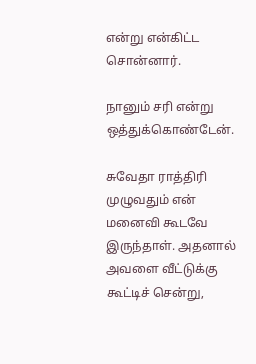என்று என்கிட்ட சொன்னார்.

நானும் சரி என்று ஒத்துக்கொண்டேன்.

சுவேதா ராத்திரி முழுவதும் என் மனைவி கூடவே இருந்தாள். அதனால் அவளை வீட்டுக்கு கூட்டிச் சென்று,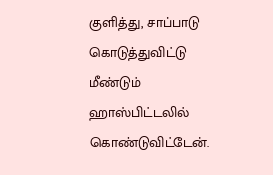குளித்து, சாப்பாடு கொடுத்துவிட்டு மீண்டும் ஹாஸ்பிட்டலில் கொண்டுவிட்டேன்.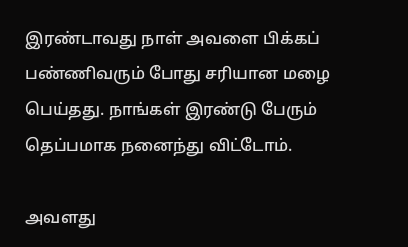இரண்டாவது நாள் அவளை பிக்கப் பண்ணிவரும் போது சரியான மழை பெய்தது. நாங்கள் இரண்டு பேரும் தெப்பமாக நனைந்து விட்டோம்.

அவளது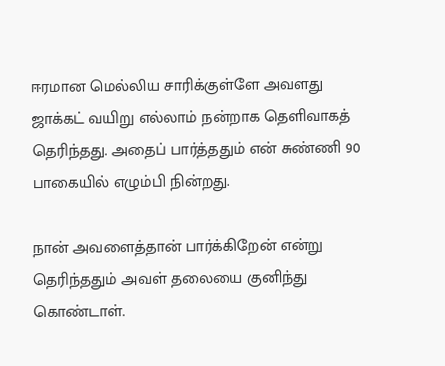ஈரமான மெல்லிய சாரிக்குள்ளே அவளது ஜாக்கட் வயிறு எல்லாம் நன்றாக தெளிவாகத் தெரிந்தது. அதைப் பார்த்ததும் என் சுண்ணி 90 பாகையில் எழும்பி நின்றது.

நான் அவளைத்தான் பார்க்கிறேன் என்று தெரிந்ததும் அவள் தலையை குனிந்து கொண்டாள்.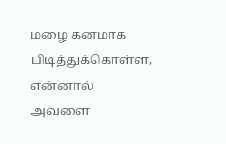மழை கனமாக பிடித்துக்கொள்ள, என்னால் அவளை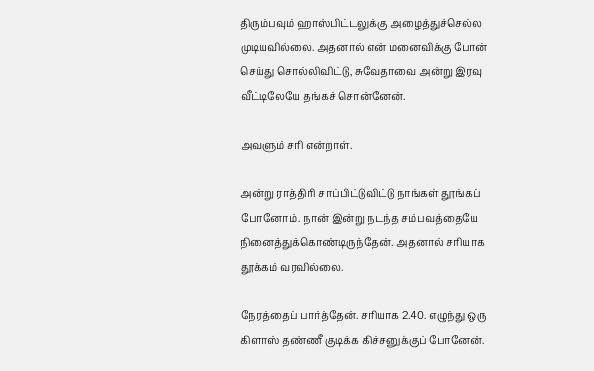திரும்பவும் ஹாஸ்பிட்டலுக்கு அழைத்துச்செல்ல முடியவில்லை. அதனால் என் மனைவிக்கு போன் செய்து சொல்லிவிட்டு, சுவேதாவை அன்று இரவு வீட்டிலேயே தங்கச் சொன்னேன்.

அவளும் சரி என்றாள்.

அன்று ராத்திரி சாப்பிட்டுவிட்டு நாங்கள் தூங்கப் போனோம். நான் இன்று நடந்த சம்பவத்தையே நினைத்துக்கொண்டிருந்தேன். அதனால் சரியாக தூக்கம் வரவில்லை.

நேரத்தைப் பார்த்தேன். சரியாக 2.40. எழுந்து ஒரு கிளாஸ் தண்ணீ குடிக்க கிச்சனுக்குப் போனேன்.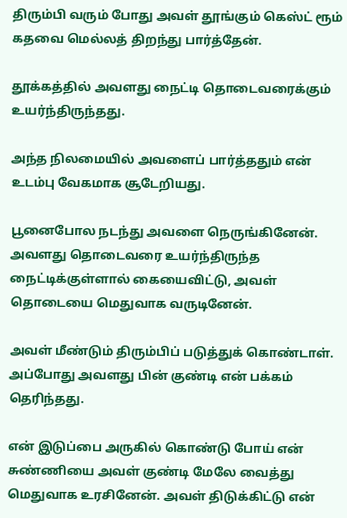திரும்பி வரும் போது அவள் தூங்கும் கெஸ்ட் ரூம் கதவை மெல்லத் திறந்து பார்த்தேன்.

தூக்கத்தில் அவளது நைட்டி தொடைவரைக்கும் உயர்ந்திருந்தது.

அந்த நிலமையில் அவளைப் பார்த்ததும் என் உடம்பு வேகமாக சூடேறியது.

பூனைபோல நடந்து அவளை நெருங்கினேன். அவளது தொடைவரை உயர்ந்திருந்த நைட்டிக்குள்ளால் கையைவிட்டு, அவள் தொடையை மெதுவாக வருடினேன்.

அவள் மீண்டும் திரும்பிப் படுத்துக் கொண்டாள். அப்போது அவளது பின் குண்டி என் பக்கம் தெரிந்தது.

என் இடுப்பை அருகில் கொண்டு போய் என் சுண்ணியை அவள் குண்டி மேலே வைத்து மெதுவாக உரசினேன். அவள் திடுக்கிட்டு என்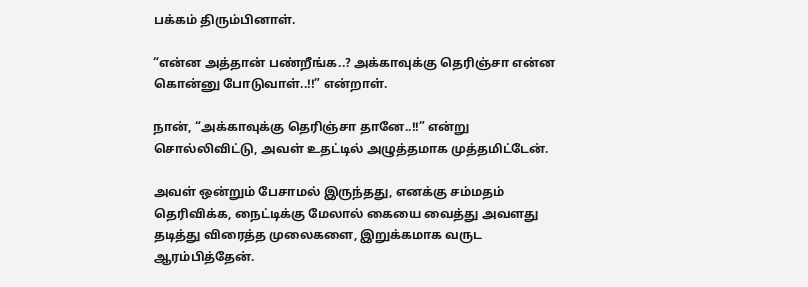பக்கம் திரும்பினாள்.

“என்ன அத்தான் பண்றீங்க..? அக்காவுக்கு தெரிஞ்சா என்ன கொன்னு போடுவாள்..!!” என்றாள்.

நான், “அக்காவுக்கு தெரிஞ்சா தானே..!!” என்று சொல்லிவிட்டு, அவள் உதட்டில் அழுத்தமாக முத்தமிட்டேன்.

அவள் ஒன்றும் பேசாமல் இருந்தது, எனக்கு சம்மதம் தெரிவிக்க, நைட்டிக்கு மேலால் கையை வைத்து அவளது தடித்து விரைத்த முலைகளை, இறுக்கமாக வருட ஆரம்பித்தேன்.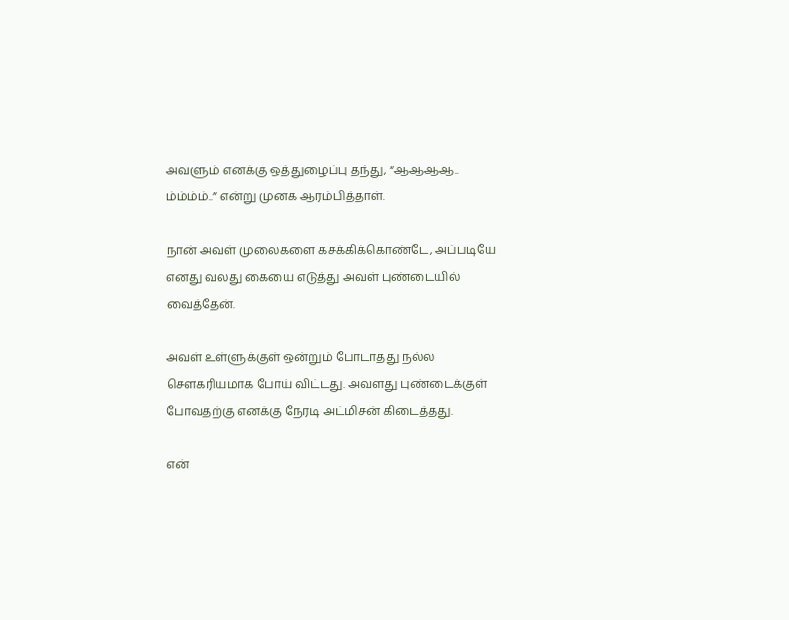அவளும் எனக்கு ஒத்துழைப்பு தந்து, “ஆஆஆஆ.. ம்ம்ம்ம்..” என்று முனக ஆரம்பித்தாள்.

நான் அவள் முலைகளை கசக்கிக்கொண்டே, அப்படியே எனது வலது கையை எடுத்து அவள் புண்டையில் வைத்தேன்.

அவள் உள்ளுக்குள் ஒன்றும் போடாதது நல்ல சௌகரியமாக போய் விட்டது. அவளது புண்டைக்குள் போவதற்கு எனக்கு நேரடி அட்மிசன் கிடைத்தது.

என்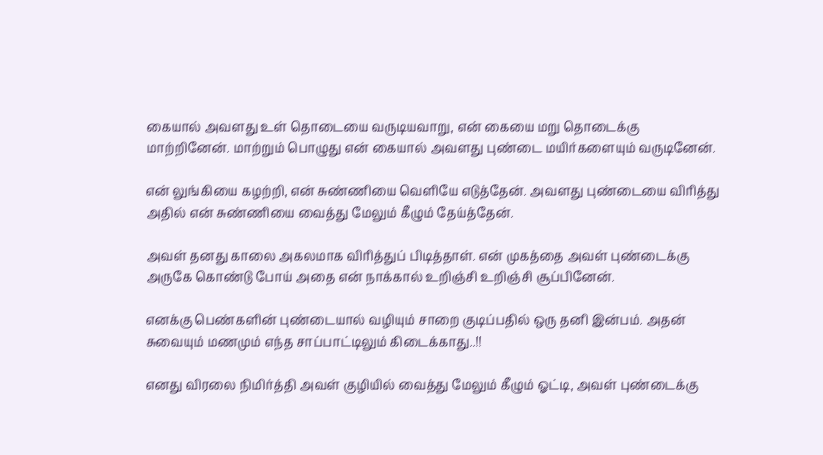கையால் அவளது உள் தொடையை வருடியவாறு, என் கையை மறு தொடைக்கு மாற்றினேன். மாற்றும் பொழுது என் கையால் அவளது புண்டை மயிர்களையும் வருடினேன்.

என் லுங்கியை கழற்றி, என் சுண்ணியை வெளியே எடுத்தேன். அவளது புண்டையை விரித்து அதில் என் சுண்ணியை வைத்து மேலும் கீழும் தேய்த்தேன்.

அவள் தனது காலை அகலமாக விரித்துப் பிடித்தாள். என் முகத்தை அவள் புண்டைக்கு அருகே கொண்டு போய் அதை என் நாக்கால் உறிஞ்சி உறிஞ்சி சூப்பினேன்.

எனக்கு பெண்களின் புண்டையால் வழியும் சாறை குடிப்பதில் ஒரு தனி இன்பம். அதன் சுவையும் மணமும் எந்த சாப்பாட்டிலும் கிடைக்காது..!!

எனது விரலை நிமிர்த்தி அவள் குழியில் வைத்து மேலும் கீழும் ஓட்டி, அவள் புண்டைக்கு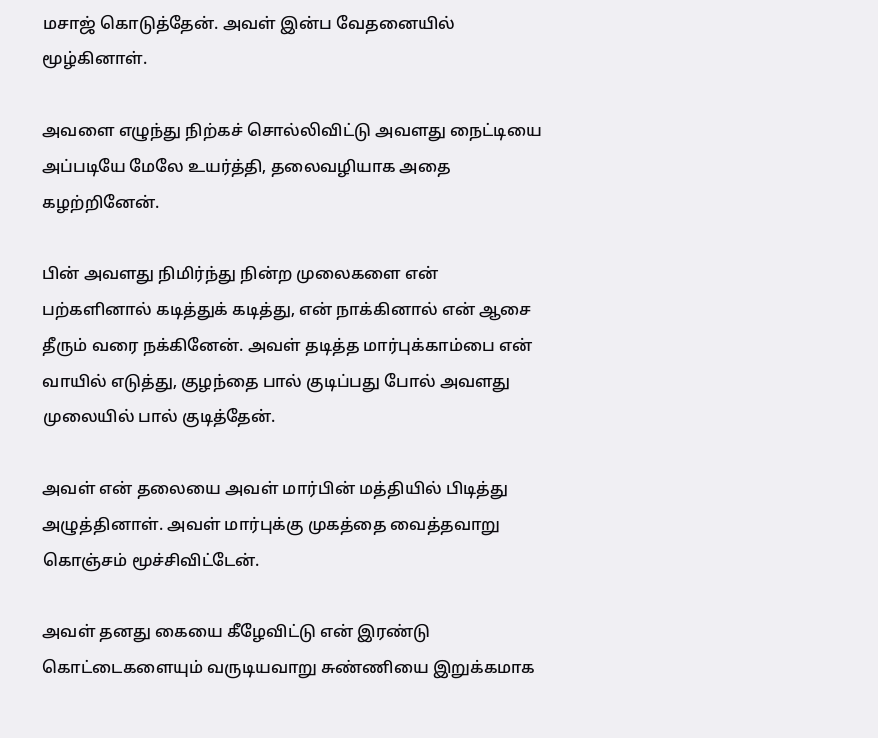மசாஜ் கொடுத்தேன். அவள் இன்ப வேதனையில் மூழ்கினாள்.

அவளை எழுந்து நிற்கச் சொல்லிவிட்டு அவளது நைட்டியை அப்படியே மேலே உயர்த்தி, தலைவழியாக அதை கழற்றினேன்.

பின் அவளது நிமிர்ந்து நின்ற முலைகளை என் பற்களினால் கடித்துக் கடித்து, என் நாக்கினால் என் ஆசை தீரும் வரை நக்கினேன். அவள் தடித்த மார்புக்காம்பை என் வாயில் எடுத்து, குழந்தை பால் குடிப்பது போல் அவளது முலையில் பால் குடித்தேன்.

அவள் என் தலையை அவள் மார்பின் மத்தியில் பிடித்து அழுத்தினாள். அவள் மார்புக்கு முகத்தை வைத்தவாறு கொஞ்சம் மூச்சிவிட்டேன்.

அவள் தனது கையை கீழேவிட்டு என் இரண்டு கொட்டைகளையும் வருடியவாறு சுண்ணியை இறுக்கமாக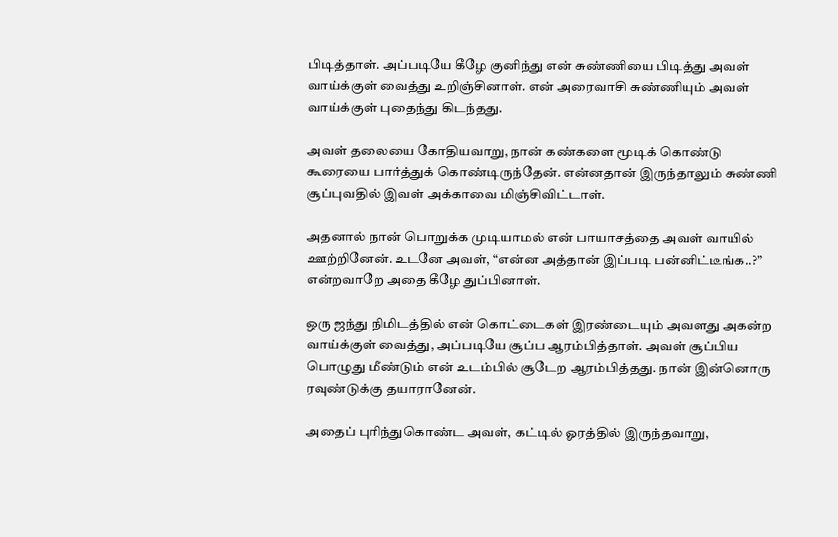பிடித்தாள். அப்படியே கீழே குனிந்து என் சுண்ணியை பிடித்து அவள் வாய்க்குள் வைத்து உறிஞ்சினாள். என் அரைவாசி சுண்ணியும் அவள் வாய்க்குள் புதைந்து கிடந்தது.

அவள் தலையை கோதியவாறு, நான் கண்களை மூடிக் கொண்டு கூரையை பார்த்துக் கொண்டிருந்தேன். என்னதான் இருந்தாலும் சுண்ணி சூப்புவதில் இவள் அக்காவை மிஞ்சிவிட்டாள்.

அதனால் நான் பொறுக்க முடியாமல் என் பாயாசத்தை அவள் வாயில் ஊற்றினேன். உடனே அவள், “என்ன அத்தான் இப்படி பன்னிட்டீங்க..?” என்றவாறே அதை கீழே துப்பினாள்.

ஒரு ஜந்து நிமிடத்தில் என் கொட்டைகள் இரண்டையும் அவளது அகன்ற வாய்க்குள் வைத்து, அப்படியே சூப்ப ஆரம்பித்தாள். அவள் சூப்பிய பொழுது மீண்டும் என் உடம்பில் சூடேற ஆரம்பித்தது. நான் இன்னொரு ரவுண்டுக்கு தயாரானேன்.

அதைப் புரிந்துகொண்ட அவள், கட்டில் ஓரத்தில் இருந்தவாறு,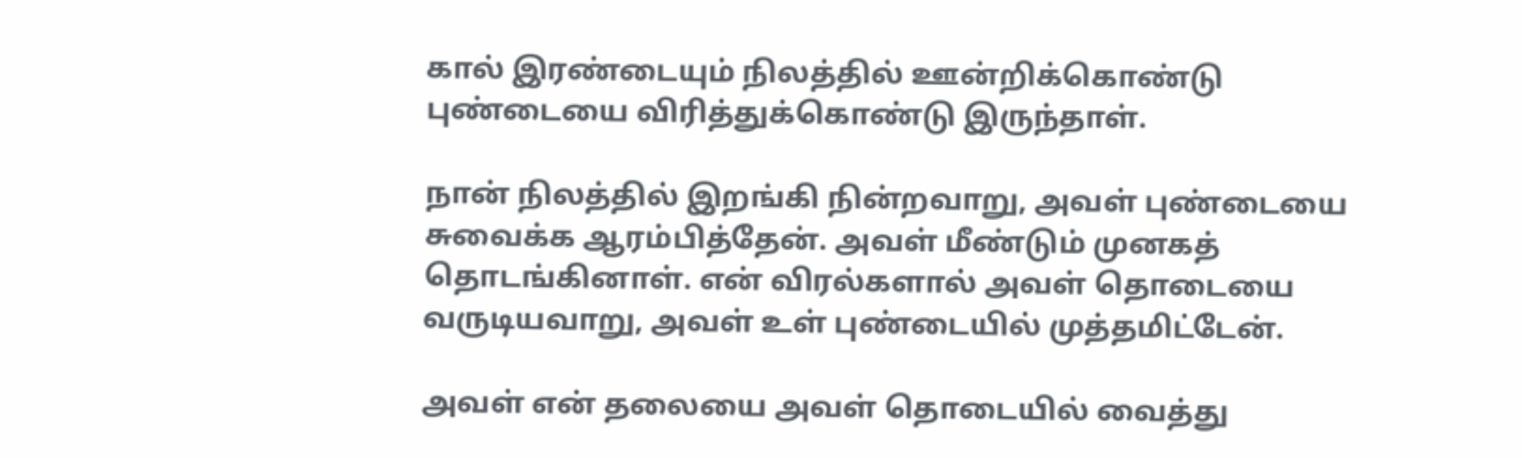கால் இரண்டையும் நிலத்தில் ஊன்றிக்கொண்டு புண்டையை விரித்துக்கொண்டு இருந்தாள்.

நான் நிலத்தில் இறங்கி நின்றவாறு, அவள் புண்டையை சுவைக்க ஆரம்பித்தேன். அவள் மீண்டும் முனகத் தொடங்கினாள். என் விரல்களால் அவள் தொடையை வருடியவாறு, அவள் உள் புண்டையில் முத்தமிட்டேன்.

அவள் என் தலையை அவள் தொடையில் வைத்து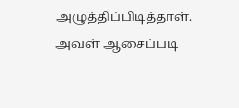அழுத்திப்பிடித்தாள். அவள் ஆசைப்படி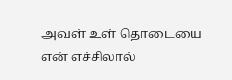அவள் உள் தொடையை என் எச்சிலால்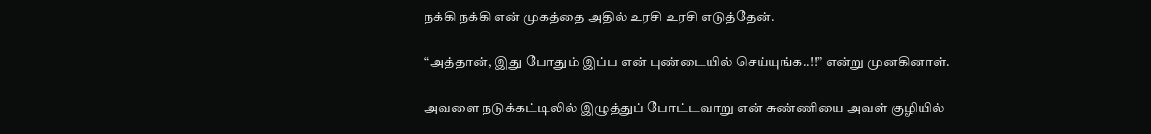நக்கி நக்கி என் முகத்தை அதில் உரசி உரசி எடுத்தேன்.

“அத்தான், இது போதும் இப்ப என் புண்டையில் செய்யுங்க..!!” என்று முனகினாள்.

அவளை நடுக்கட்டிலில் இழுத்துப் போட்டவாறு என் சுண்ணியை அவள் குழியில்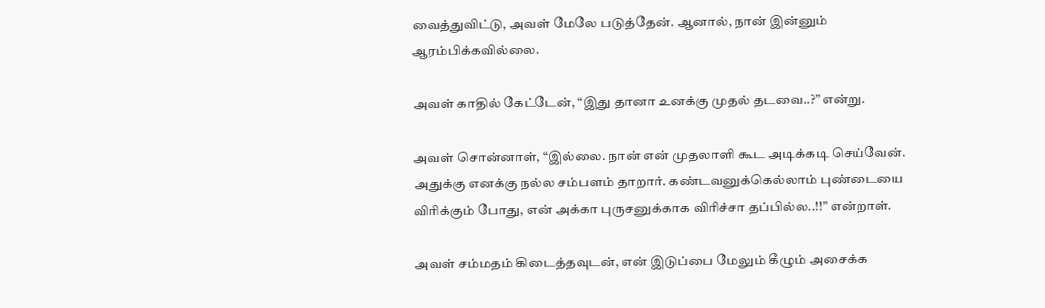வைத்துவிட்டு, அவள் மேலே படுத்தேன். ஆனால், நான் இன்னும் ஆரம்பிக்கவில்லை.

அவள் காதில் கேட்டேன், “இது தானா உனக்கு முதல் தடவை..?” என்று.

அவள் சொன்னாள், “இல்லை. நான் என் முதலாளி கூட அடிக்கடி செய்வேன். அதுக்கு எனக்கு நல்ல சம்பளம் தாறார். கண்டவனுக்கெல்லாம் புண்டையை விரிக்கும் போது, என் அக்கா புருசனுக்காக விரிச்சா தப்பில்ல..!!” என்றாள்.

அவள் சம்மதம் கிடைத்தவுடன், என் இடுப்பை மேலும் கீழும் அசைக்க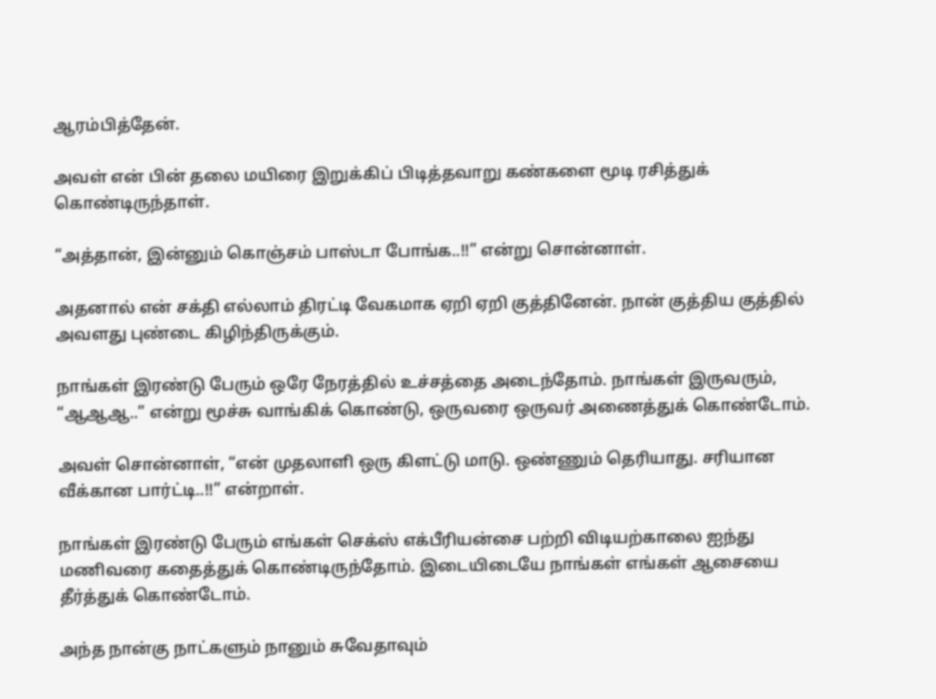ஆரம்பித்தேன்.

அவள் என் பின் தலை மயிரை இறுக்கிப் பிடித்தவாறு கண்களை மூடி ரசித்துக் கொண்டிருந்தாள்.

“அத்தான், இன்னும் கொஞ்சம் பாஸ்டா போங்க..!!” என்று சொன்னாள்.

அதனால் என் சக்தி எல்லாம் திரட்டி வேகமாக ஏறி ஏறி குத்தினேன். நான் குத்திய குத்தில் அவளது புண்டை கிழிந்திருக்கும்.

நாங்கள் இரண்டு பேரும் ஒரே நேரத்தில் உச்சத்தை அடைந்தோம். நாங்கள் இருவரும், “ஆஆஆ..” என்று மூச்சு வாங்கிக் கொண்டு, ஒருவரை ஒருவர் அணைத்துக் கொண்டோம்.

அவள் சொன்னாள், “என் முதலாளி ஒரு கிளட்டு மாடு. ஒண்ணும் தெரியாது. சரியான வீக்கான பார்ட்டி..!!” என்றாள்.

நாங்கள் இரண்டு பேரும் எங்கள் செக்ஸ் எக்பீரியன்சை பற்றி விடியற்காலை ஐந்து மணிவரை கதைத்துக் கொண்டிருந்தோம். இடையிடையே நாங்கள் எங்கள் ஆசையை தீர்த்துக் கொண்டோம்.

அந்த நான்கு நாட்களும் நானும் சுவேதாவும்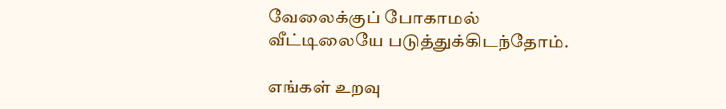வேலைக்குப் போகாமல் வீட்டிலையே படுத்துக்கிடந்தோம்.

எங்கள் உறவு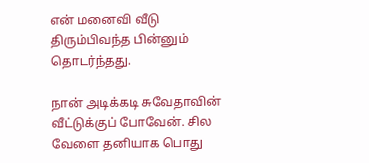என் மனைவி வீடு திரும்பிவந்த பின்னும் தொடர்ந்தது.

நான் அடிக்கடி சுவேதாவின் வீட்டுக்குப் போவேன். சில வேளை தனியாக பொது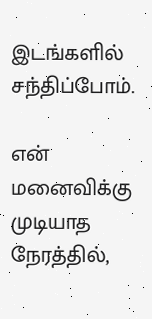இடங்களில் சந்திப்போம்.

என் மனைவிக்கு முடியாத நேரத்தில்,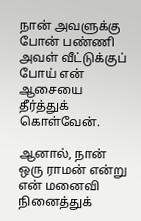நான் அவளுக்கு போன் பண்ணி அவள் வீட்டுக்குப் போய் என் ஆசையை தீர்த்துக் கொள்வேன்.

ஆனால், நான் ஒரு ராமன் என்று என் மனைவி நினைத்துக்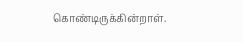கொண்டிருக்கின்றாள்.